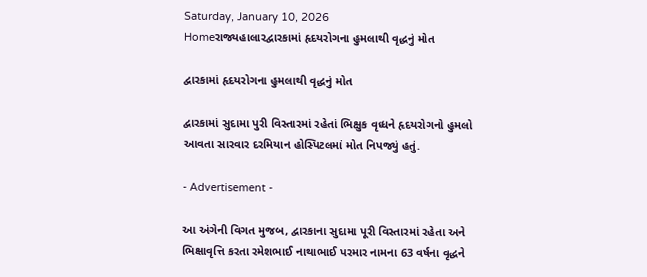Saturday, January 10, 2026
Homeરાજ્યહાલારદ્વારકામાં હૃદયરોગના હુમલાથી વૃદ્ધનું મોત

દ્વારકામાં હૃદયરોગના હુમલાથી વૃદ્ધનું મોત

દ્વારકામાં સુદામા પુરી વિસ્તારમાં રહેતાં ભિક્ષુક વૃધ્ધને હૃદયરોગનો હુમલો આવતા સારવાર દરમિયાન હોસ્પિટલમાં મોત નિપજ્યું હતું.

- Advertisement -

આ અંગેની વિગત મુજબ, દ્વારકાના સુદામા પૂરી વિસ્તારમાં રહેતા અને ભિક્ષાવૃત્તિ કરતા રમેશભાઈ નાથાભાઈ પરમાર નામના 63 વર્ષના વૃદ્ધને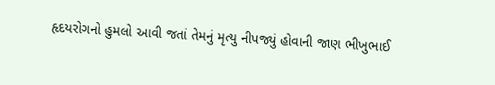હૃદયરોગનો હુમલો આવી જતાં તેમનું મૃત્યુ નીપજ્યું હોવાની જાણ ભીખુભાઈ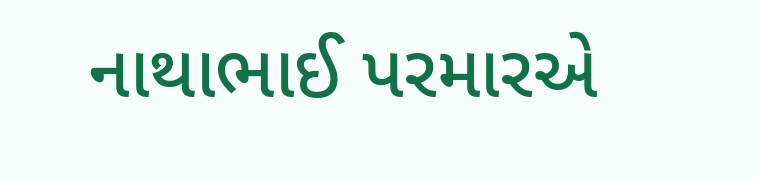નાથાભાઈ પરમારએ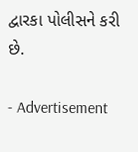દ્વારકા પોલીસને કરી છે.

- Advertisement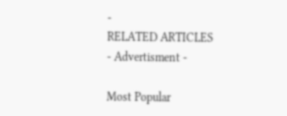-
RELATED ARTICLES
- Advertisment -

Most Popular